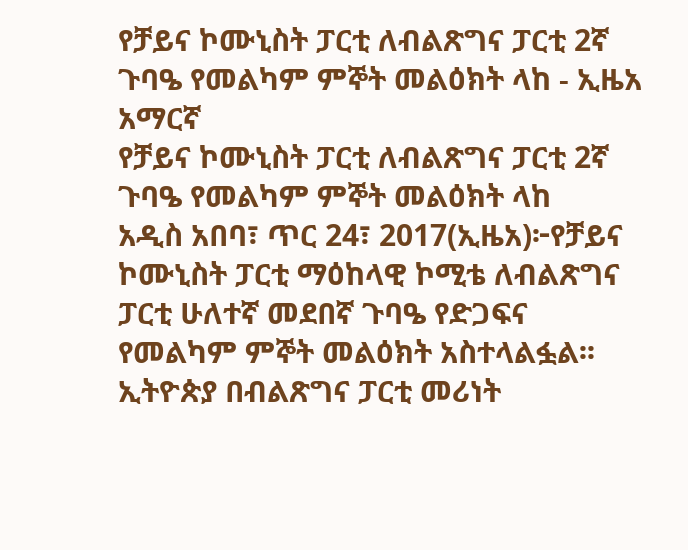የቻይና ኮሙኒስት ፓርቲ ለብልጽግና ፓርቲ 2ኛ ጉባዔ የመልካም ምኞት መልዕክት ላከ - ኢዜአ አማርኛ
የቻይና ኮሙኒስት ፓርቲ ለብልጽግና ፓርቲ 2ኛ ጉባዔ የመልካም ምኞት መልዕክት ላከ
አዲስ አበባ፣ ጥር 24፣ 2017(ኢዜአ)፦የቻይና ኮሙኒስት ፓርቲ ማዕከላዊ ኮሚቴ ለብልጽግና ፓርቲ ሁለተኛ መደበኛ ጉባዔ የድጋፍና የመልካም ምኞት መልዕክት አስተላልፏል፡፡
ኢትዮጵያ በብልጽግና ፓርቲ መሪነት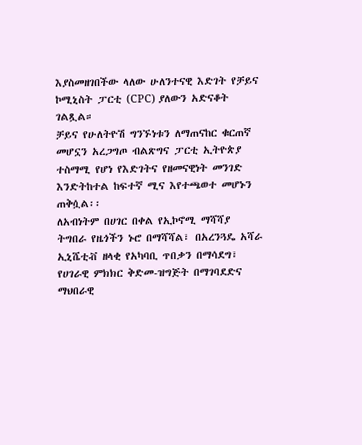እያስመዘገበችው ላለው ሁለንተናዊ እድገት የቻይና ኮሚኒስት ፓርቲ (CPC) ያለውን አድናቆት ገልጿል።
ቻይና የሁለትዮሽ ግንኙነቱን ለማጠናከር ቁርጠኛ መሆኗን አረጋግጦ ብልጽግና ፓርቲ ኢትዮጵያ ተስማሚ የሆነ የእድገትና የዘመናዊነት መንገድ እንድትከተል ከፍተኛ ሚና እየተጫወተ መሆኑን ጠቅሷል፡፡
ለአብነትም በሀገር በቀል የኢኮኖሚ ማሻሻያ ትግበራ የዜጎችን ኑሮ በማሻሻል፣ በአረንጓዴ አሻራ ኢኒሼቲቭ ዘላቂ የአካባቢ ጥበቃን በማሳደግ፣ የሀገራዊ ምክክር ቅድመ-ዝግጅት በማገባደድና ማህበራዊ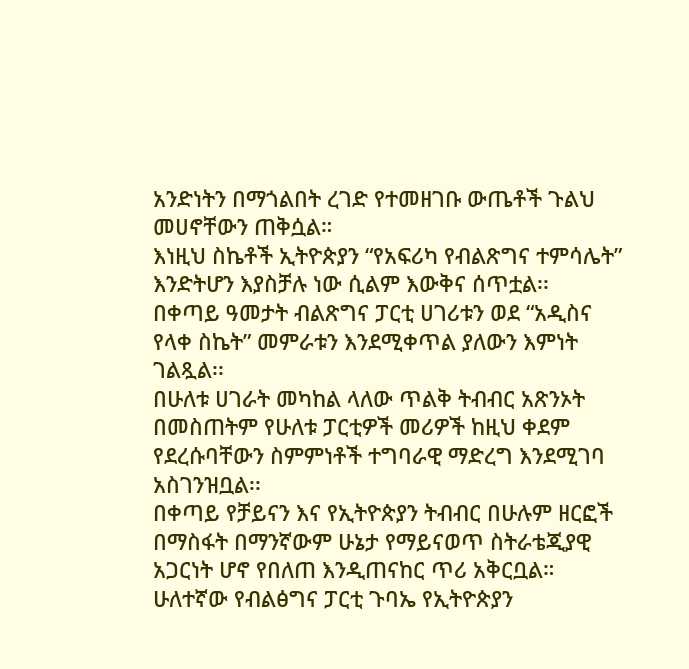አንድነትን በማጎልበት ረገድ የተመዘገቡ ውጤቶች ጉልህ መሀኖቸውን ጠቅሷል።
እነዚህ ስኬቶች ኢትዮጵያን “የአፍሪካ የብልጽግና ተምሳሌት” እንድትሆን እያስቻሉ ነው ሲልም እውቅና ሰጥቷል፡፡
በቀጣይ ዓመታት ብልጽግና ፓርቲ ሀገሪቱን ወደ “አዲስና የላቀ ስኬት” መምራቱን እንደሚቀጥል ያለውን እምነት ገልጿል፡፡
በሁለቱ ሀገራት መካከል ላለው ጥልቅ ትብብር አጽንኦት በመስጠትም የሁለቱ ፓርቲዎች መሪዎች ከዚህ ቀደም የደረሱባቸውን ስምምነቶች ተግባራዊ ማድረግ እንደሚገባ አስገንዝቧል፡፡
በቀጣይ የቻይናን እና የኢትዮጵያን ትብብር በሁሉም ዘርፎች በማስፋት በማንኛውም ሁኔታ የማይናወጥ ስትራቴጂያዊ አጋርነት ሆኖ የበለጠ እንዲጠናከር ጥሪ አቅርቧል።
ሁለተኛው የብልፅግና ፓርቲ ጉባኤ የኢትዮጵያን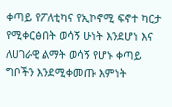ቀጣይ የፖለቲካና የኢኮኖሚ ፍኖተ ካርታ የሚቀርፅበት ወሳኝ ሁነት እንደሆነ እና ለሀገራዊ ልማት ወሳኝ የሆኑ ቀጣይ ግቦችን እንደሚቀመጡ እምነት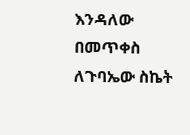እንዳለው በመጥቀስ ለጉባኤው ስኬት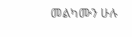መልካሙን ሁሉ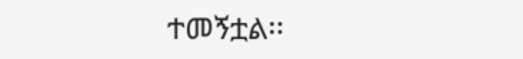ተመኝቷል፡፡